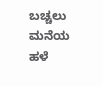ಬಚ್ಚಲು ಮನೆಯ ಹಳೆ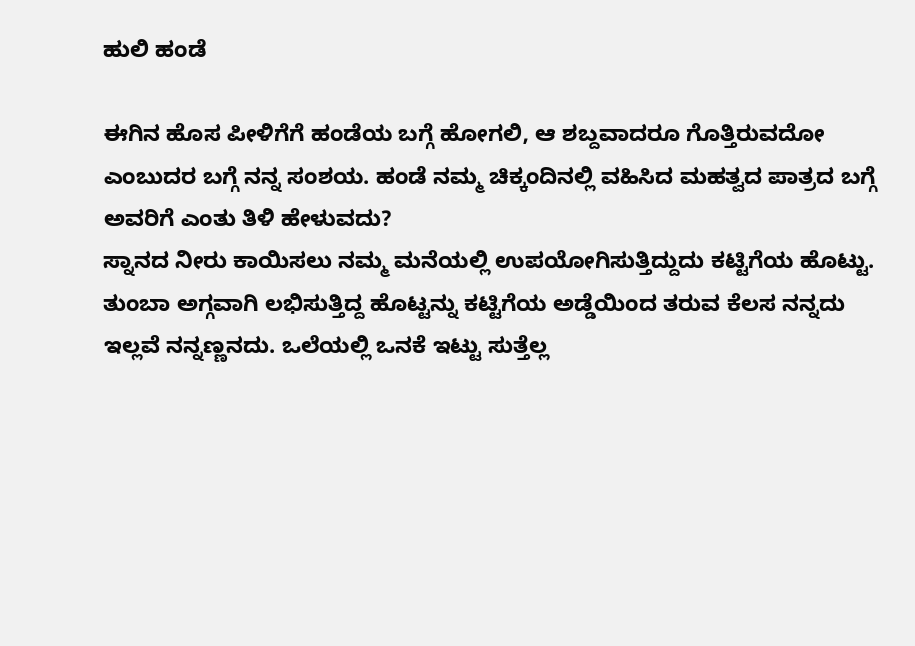ಹುಲಿ ಹಂಡೆ

ಈಗಿನ ಹೊಸ ಪೀಳಿಗೆಗೆ ಹಂಡೆಯ ಬಗ್ಗೆ ಹೋಗಲಿ, ಆ ಶಬ್ದವಾದರೂ ಗೊತ್ತಿರುವದೋ ಎಂಬುದರ ಬಗ್ಗೆ ನನ್ನ ಸಂಶಯ. ಹಂಡೆ ನಮ್ಮ ಚಿಕ್ಕಂದಿನಲ್ಲಿ ವಹಿಸಿದ ಮಹತ್ವದ ಪಾತ್ರದ ಬಗ್ಗೆ ಅವರಿಗೆ ಎಂತು ತಿಳಿ ಹೇಳುವದು?
ಸ್ನಾನದ ನೀರು ಕಾಯಿಸಲು ನಮ್ಮ ಮನೆಯಲ್ಲಿ ಉಪಯೋಗಿಸುತ್ತಿದ್ದುದು ಕಟ್ಟಿಗೆಯ ಹೊಟ್ಟು. ತುಂಬಾ ಅಗ್ಗವಾಗಿ ಲಭಿಸುತ್ತಿದ್ದ ಹೊಟ್ಟನ್ನು ಕಟ್ಟಿಗೆಯ ಅಡ್ಡೆಯಿಂದ ತರುವ ಕೆಲಸ ನನ್ನದು ಇಲ್ಲವೆ ನನ್ನಣ್ಣನದು. ಒಲೆಯಲ್ಲಿ ಒನಕೆ ಇಟ್ಟು ಸುತ್ತೆಲ್ಲ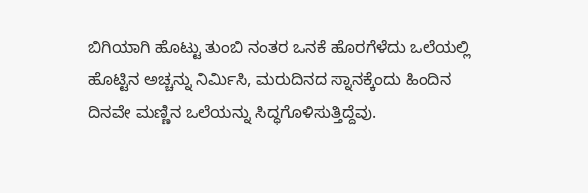ಬಿಗಿಯಾಗಿ ಹೊಟ್ಟು ತುಂಬಿ ನಂತರ ಒನಕೆ ಹೊರಗೆಳೆದು ಒಲೆಯಲ್ಲಿ ಹೊಟ್ಟಿನ ಅಚ್ಚನ್ನು ನಿರ್ಮಿಸಿ, ಮರುದಿನದ ಸ್ನಾನಕ್ಕೆಂದು ಹಿಂದಿನ ದಿನವೇ ಮಣ್ಣಿನ ಒಲೆಯನ್ನು ಸಿದ್ಧಗೊಳಿಸುತ್ತಿದ್ದೆವು.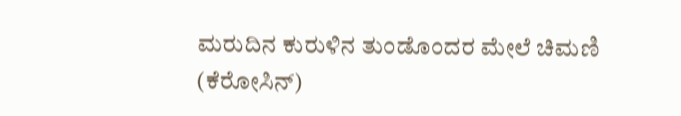ಮರುದಿನ ಕುರುಳಿನ ತುಂಡೊಂದರ ಮೇಲೆ ಚಿಮಣಿ (ಕೆರೋಸಿನ್)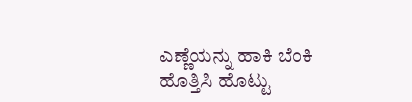ಎಣ್ಣೆಯನ್ನು ಹಾಕಿ ಬೆಂಕಿ ಹೊತ್ತಿಸಿ ಹೊಟ್ಟು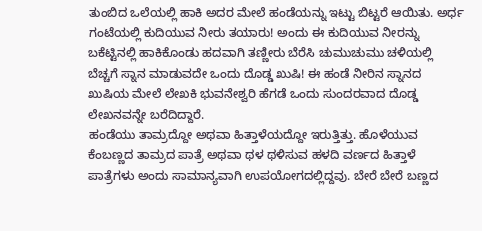ತುಂಬಿದ ಒಲೆಯಲ್ಲಿ ಹಾಕಿ ಅದರ ಮೇಲೆ ಹಂಡೆಯನ್ನು ಇಟ್ಟು ಬಿಟ್ಟರೆ ಆಯಿತು. ಅರ್ಧ ಗಂಟೆಯಲ್ಲಿ ಕುದಿಯುವ ನೀರು ತಯಾರು! ಅಂದು ಈ ಕುದಿಯುವ ನೀರನ್ನು ಬಕೆಟ್ಟಿನಲ್ಲಿ ಹಾಕಿಕೊಂಡು ಹದವಾಗಿ ತಣ್ಣೀರು ಬೆರೆಸಿ ಚುಮುಚುಮು ಚಳಿಯಲ್ಲಿ ಬೆಚ್ಚಗೆ ಸ್ನಾನ ಮಾಡುವದೇ ಒಂದು ದೊಡ್ಡ ಖುಷಿ! ಈ ಹಂಡೆ ನೀರಿನ ಸ್ನಾನದ ಖುಷಿಯ ಮೇಲೆ ಲೇಖಕಿ ಭುವನೇಶ್ವರಿ ಹೆಗಡೆ ಒಂದು ಸುಂದರವಾದ ದೊಡ್ಡ ಲೇಖನವನ್ನೇ ಬರೆದಿದ್ದಾರೆ.
ಹಂಡೆಯು ತಾಮ್ರದ್ದೋ ಅಥವಾ ಹಿತ್ತಾಳೆಯದ್ದೋ ಇರುತ್ತಿತ್ತು. ಹೊಳೆಯುವ ಕೆಂಬಣ್ಣದ ತಾಮ್ರದ ಪಾತ್ರೆ ಅಥವಾ ಥಳ ಥಳಿಸುವ ಹಳದಿ ವರ್ಣದ ಹಿತ್ತಾಳೆ ಪಾತ್ರೆಗಳು ಅಂದು ಸಾಮಾನ್ಯವಾಗಿ ಉಪಯೋಗದಲ್ಲಿದ್ದವು. ಬೇರೆ ಬೇರೆ ಬಣ್ಣದ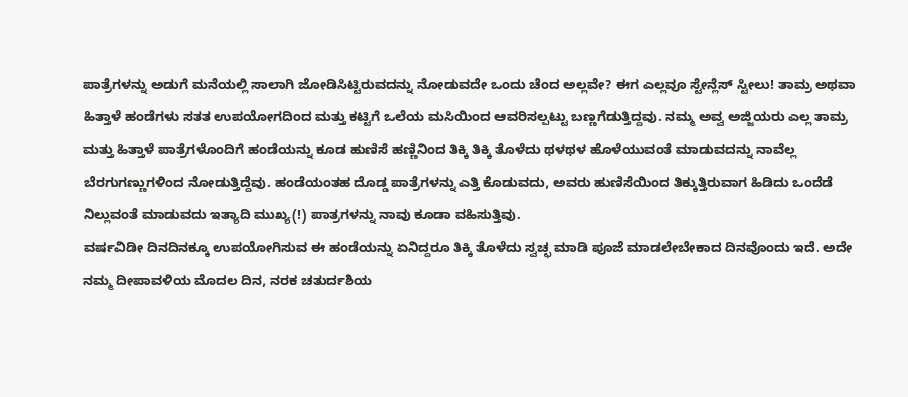ಪಾತ್ರೆಗಳನ್ನು ಅಡುಗೆ ಮನೆಯಲ್ಲಿ ಸಾಲಾಗಿ ಜೋಡಿಸಿಟ್ಟಿರುವದನ್ನು ನೋಡುವದೇ ಒಂದು ಚೆಂದ ಅಲ್ಲವೇ? ಈಗ ಎಲ್ಲವೂ ಸ್ಟೇನ್ಲೆಸ್ ಸ್ಟೀಲು! ತಾಮ್ರ ಅಥವಾ ಹಿತ್ತಾಳೆ ಹಂಡೆಗಳು ಸತತ ಉಪಯೋಗದಿಂದ ಮತ್ತು ಕಟ್ಟಿಗೆ ಒಲೆಯ ಮಸಿಯಿಂದ ಆವರಿಸಲ್ಪಟ್ಟು ಬಣ್ಣಗೆಡುತ್ತಿದ್ದವು. ನಮ್ಮ ಅವ್ವ ಅಜ್ಜಿಯರು ಎಲ್ಲ ತಾಮ್ರ ಮತ್ತು ಹಿತ್ತಾಳೆ ಪಾತ್ರೆಗಳೊಂದಿಗೆ ಹಂಡೆಯನ್ನು ಕೂಡ ಹುಣಿಸೆ ಹಣ್ಣಿನಿಂದ ತಿಕ್ಕಿ ತಿಕ್ಕಿ ತೊಳೆದು ಥಳಥಳ ಹೊಳೆಯುವಂತೆ ಮಾಡುವದನ್ನು ನಾವೆಲ್ಲ ಬೆರಗುಗಣ್ಣುಗಳಿಂದ ನೋಡುತ್ತಿದ್ದೆವು. ಹಂಡೆಯಂತಹ ದೊಡ್ಡ ಪಾತ್ರೆಗಳನ್ನು ಎತ್ತಿ ಕೊಡುವದು, ಅವರು ಹುಣಿಸೆಯಿಂದ ತಿಕ್ಕುತ್ತಿರುವಾಗ ಹಿಡಿದು ಒಂದೆಡೆ ನಿಲ್ಲುವಂತೆ ಮಾಡುವದು ಇತ್ಯಾದಿ ಮುಖ್ಯ(!) ಪಾತ್ರಗಳನ್ನು ನಾವು ಕೂಡಾ ವಹಿಸುತ್ತಿವು.
ವರ್ಷವಿಡೀ ದಿನದಿನಕ್ಕೂ ಉಪಯೋಗಿಸುವ ಈ ಹಂಡೆಯನ್ನು ಏನಿದ್ದರೂ ತಿಕ್ಕಿ ತೊಳೆದು ಸ್ವಚ್ಛ ಮಾಡಿ ಪೂಜೆ ಮಾಡಲೇಬೇಕಾದ ದಿನವೊಂದು ಇದೆ. ಅದೇ ನಮ್ಮ ದೀಪಾವಳಿಯ ಮೊದಲ ದಿನ, ನರಕ ಚತುರ್ದಶಿಯ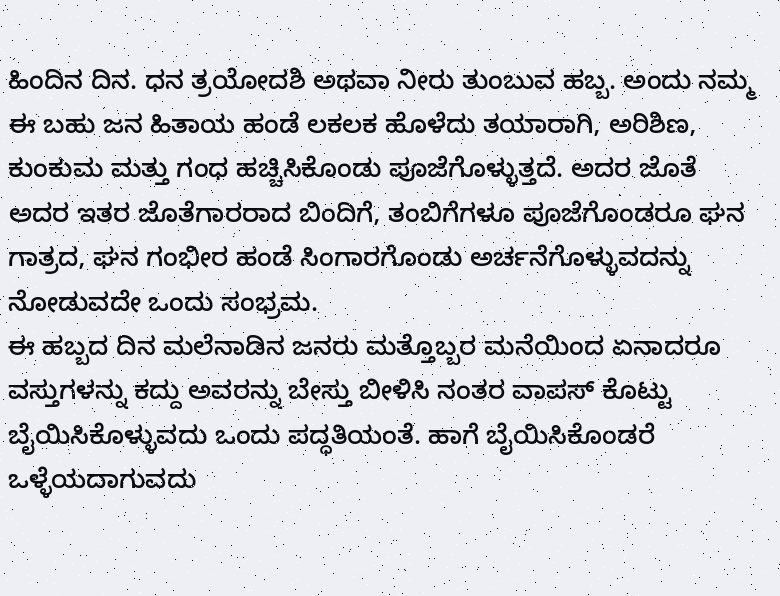ಹಿಂದಿನ ದಿನ. ಧನ ತ್ರಯೋದಶಿ ಅಥವಾ ನೀರು ತುಂಬುವ ಹಬ್ಬ. ಅಂದು ನಮ್ಮ ಈ ಬಹು ಜನ ಹಿತಾಯ ಹಂಡೆ ಲಕಲಕ ಹೊಳೆದು ತಯಾರಾಗಿ, ಅರಿಶಿಣ, ಕುಂಕುಮ ಮತ್ತು ಗಂಧ ಹಚ್ಚಿಸಿಕೊಂಡು ಪೂಜೆಗೊಳ್ಳುತ್ತದೆ. ಅದರ ಜೊತೆ ಅದರ ಇತರ ಜೊತೆಗಾರರಾದ ಬಿಂದಿಗೆ, ತಂಬಿಗೆಗಳೂ ಪೂಜೆಗೊಂಡರೂ ಘನ ಗಾತ್ರದ, ಘನ ಗಂಭೀರ ಹಂಡೆ ಸಿಂಗಾರಗೊಂಡು ಅರ್ಚನೆಗೊಳ್ಳುವದನ್ನು ನೋಡುವದೇ ಒಂದು ಸಂಭ್ರಮ.
ಈ ಹಬ್ಬದ ದಿನ ಮಲೆನಾಡಿನ ಜನರು ಮತ್ತೊಬ್ಬರ ಮನೆಯಿಂದ ಏನಾದರೂ ವಸ್ತುಗಳನ್ನು ಕದ್ದು ಅವರನ್ನು ಬೇಸ್ತು ಬೀಳಿಸಿ ನಂತರ ವಾಪಸ್ ಕೊಟ್ಟು ಬೈಯಿಸಿಕೊಳ್ಳುವದು ಒಂದು ಪದ್ಧತಿಯಂತೆ. ಹಾಗೆ ಬೈಯಿಸಿಕೊಂಡರೆ ಒಳ್ಳೆಯದಾಗುವದು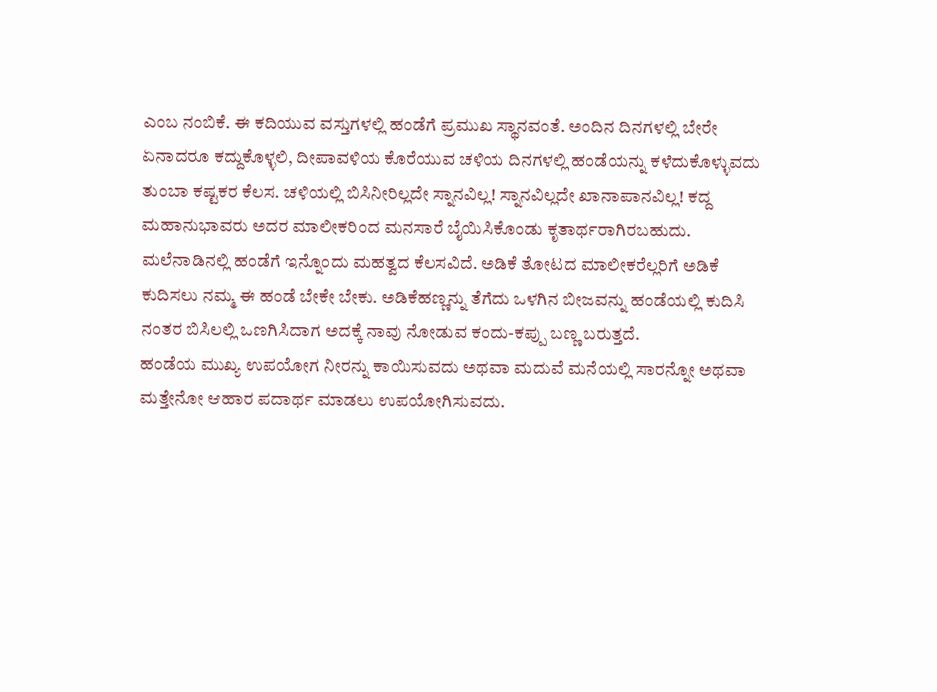ಎಂಬ ನಂಬಿಕೆ. ಈ ಕದಿಯುವ ವಸ್ತುಗಳಲ್ಲಿ ಹಂಡೆಗೆ ಪ್ರಮುಖ ಸ್ಥಾನವಂತೆ. ಅಂದಿನ ದಿನಗಳಲ್ಲಿ ಬೇರೇ ಏನಾದರೂ ಕದ್ದುಕೊಳ್ಳಲಿ, ದೀಪಾವಳಿಯ ಕೊರೆಯುವ ಚಳಿಯ ದಿನಗಳಲ್ಲಿ ಹಂಡೆಯನ್ನು ಕಳೆದುಕೊಳ್ಳುವದು ತುಂಬಾ ಕಷ್ಟಕರ ಕೆಲಸ. ಚಳಿಯಲ್ಲಿ ಬಿಸಿನೀರಿಲ್ಲದೇ ಸ್ನಾನವಿಲ್ಲ! ಸ್ನಾನವಿಲ್ಲದೇ ಖಾನಾಪಾನವಿಲ್ಲ! ಕದ್ದ ಮಹಾನುಭಾವರು ಅದರ ಮಾಲೀಕರಿಂದ ಮನಸಾರೆ ಬೈಯಿಸಿಕೊಂಡು ಕೃತಾರ್ಥರಾಗಿರಬಹುದು.
ಮಲೆನಾಡಿನಲ್ಲಿ ಹಂಡೆಗೆ ಇನ್ನೊಂದು ಮಹತ್ವದ ಕೆಲಸವಿದೆ. ಅಡಿಕೆ ತೋಟದ ಮಾಲೀಕರೆಲ್ಲರಿಗೆ ಅಡಿಕೆ ಕುದಿಸಲು ನಮ್ಮ ಈ ಹಂಡೆ ಬೇಕೇ ಬೇಕು. ಅಡಿಕೆಹಣ್ಣನ್ನು ತೆಗೆದು ಒಳಗಿನ ಬೀಜವನ್ನು ಹಂಡೆಯಲ್ಲಿ ಕುದಿಸಿ ನಂತರ ಬಿಸಿಲಲ್ಲಿ ಒಣಗಿಸಿದಾಗ ಅದಕ್ಕೆ ನಾವು ನೋಡುವ ಕಂದು-ಕಪ್ಪು ಬಣ್ಣ ಬರುತ್ತದೆ.
ಹಂಡೆಯ ಮುಖ್ಯ ಉಪಯೋಗ ನೀರನ್ನು ಕಾಯಿಸುವದು ಅಥವಾ ಮದುವೆ ಮನೆಯಲ್ಲಿ ಸಾರನ್ನೋ ಅಥವಾ ಮತ್ತೇನೋ ಆಹಾರ ಪದಾರ್ಥ ಮಾಡಲು ಉಪಯೋಗಿಸುವದು.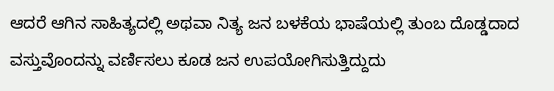ಆದರೆ ಆಗಿನ ಸಾಹಿತ್ಯದಲ್ಲಿ ಅಥವಾ ನಿತ್ಯ ಜನ ಬಳಕೆಯ ಭಾಷೆಯಲ್ಲಿ ತುಂಬ ದೊಡ್ಡದಾದ ವಸ್ತುವೊಂದನ್ನು ವರ್ಣಿಸಲು ಕೂಡ ಜನ ಉಪಯೋಗಿಸುತ್ತಿದ್ದುದು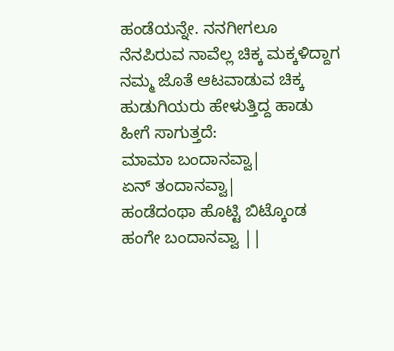ಹಂಡೆಯನ್ನೇ. ನನಗೀಗಲೂ ನೆನಪಿರುವ ನಾವೆಲ್ಲ ಚಿಕ್ಕ ಮಕ್ಕಳಿದ್ದಾಗ ನಮ್ಮ ಜೊತೆ ಆಟವಾಡುವ ಚಿಕ್ಕ ಹುಡುಗಿಯರು ಹೇಳುತ್ತಿದ್ದ ಹಾಡು ಹೀಗೆ ಸಾಗುತ್ತದೆ:
ಮಾಮಾ ಬಂದಾನವ್ವಾ|
ಏನ್ ತಂದಾನವ್ವಾ|
ಹಂಡೆದಂಥಾ ಹೊಟ್ಟಿ ಬಿಟ್ಕೊಂಡ
ಹಂಗೇ ಬಂದಾನವ್ವಾ ||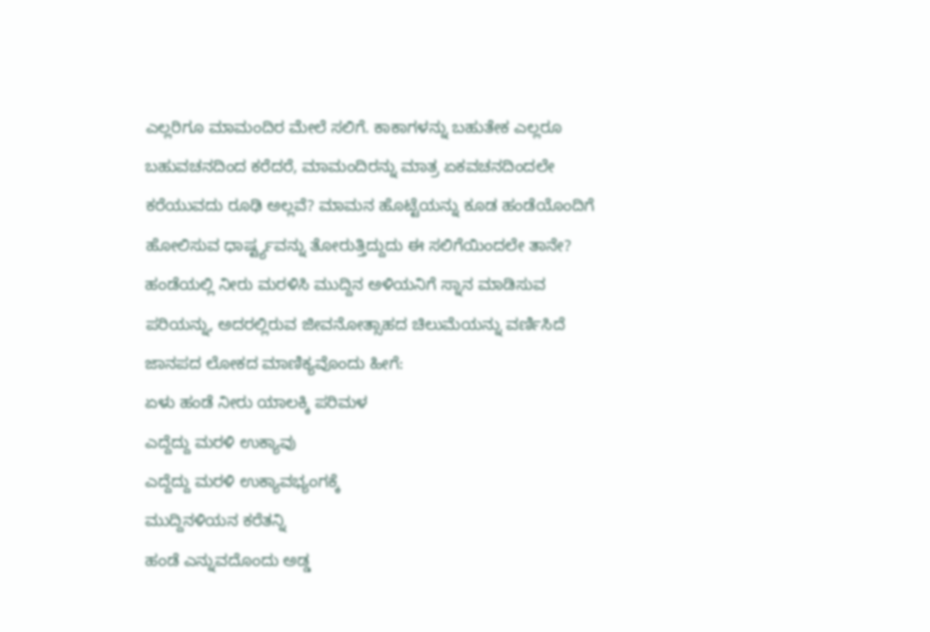ಎಲ್ಲರಿಗೂ ಮಾಮಂದಿರ ಮೇಲೆ ಸಲಿಗೆ. ಕಾಕಾಗಳನ್ನು ಬಹುತೇಕ ಎಲ್ಲರೂ ಬಹುವಚನದಿಂದ ಕರೆದರೆ, ಮಾಮಂದಿರನ್ನು ಮಾತ್ರ ಏಕವಚನದಿಂದಲೇ ಕರೆಯುವದು ರೂಢಿ ಅಲ್ಲವೆ? ಮಾಮನ ಹೊಟ್ಟೆಯನ್ನು ಕೂಡ ಹಂಡೆಯೊಂದಿಗೆ ಹೋಲಿಸುವ ಧಾರ್ಷ್ಟ್ಯವನ್ನು ತೋರುತ್ತಿದ್ದುದು ಈ ಸಲಿಗೆಯಿಂದಲೇ ತಾನೇ?
ಹಂಡೆಯಲ್ಲಿ ನೀರು ಮರಳಿಸಿ ಮುದ್ದಿನ ಅಳಿಯನಿಗೆ ಸ್ನಾನ ಮಾಡಿಸುವ ಪರಿಯನ್ನು, ಅದರಲ್ಲಿರುವ ಜೀವನೋತ್ಸಾಹದ ಚಿಲುಮೆಯನ್ನು ವರ್ಣಿಸಿದೆ ಜಾನಪದ ಲೋಕದ ಮಾಣಿಕ್ಯವೊಂದು ಹೀಗೆ:
ಏಳು ಹಂಡೆ ನೀರು ಯಾಲಕ್ಕಿ ಪರಿಮಳ
ಎದ್ದೆದ್ದು ಮರಳಿ ಉಕ್ಯಾವು
ಎದ್ದೆದ್ದು ಮರಳಿ ಉಕ್ಯಾವಭ್ಯಂಗಕ್ಕೆ
ಮುದ್ದಿನಳಿಯನ ಕರೆತನ್ನಿ
ಹಂಡೆ ಎನ್ನುವದೊಂದು ಅಡ್ಡ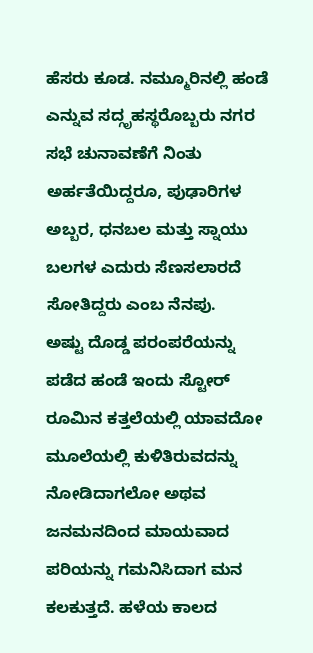ಹೆಸರು ಕೂಡ. ನಮ್ಮೂರಿನಲ್ಲಿ ಹಂಡೆ ಎನ್ನುವ ಸದ್ಗೃಹಸ್ಥರೊಬ್ಬರು ನಗರ ಸಭೆ ಚುನಾವಣೆಗೆ ನಿಂತು ಅರ್ಹತೆಯಿದ್ದರೂ, ಪುಢಾರಿಗಳ ಅಬ್ಬರ, ಧನಬಲ ಮತ್ತು ಸ್ನಾಯು ಬಲಗಳ ಎದುರು ಸೆಣಸಲಾರದೆ ಸೋತಿದ್ದರು ಎಂಬ ನೆನಪು.
ಅಷ್ಟು ದೊಡ್ಡ ಪರಂಪರೆಯನ್ನು ಪಡೆದ ಹಂಡೆ ಇಂದು ಸ್ಟೋರ್ ರೂಮಿನ ಕತ್ತಲೆಯಲ್ಲಿ ಯಾವದೋ ಮೂಲೆಯಲ್ಲಿ ಕುಳಿತಿರುವದನ್ನು ನೋಡಿದಾಗಲೋ ಅಥವ ಜನಮನದಿಂದ ಮಾಯವಾದ ಪರಿಯನ್ನು ಗಮನಿಸಿದಾಗ ಮನ ಕಲಕುತ್ತದೆ. ಹಳೆಯ ಕಾಲದ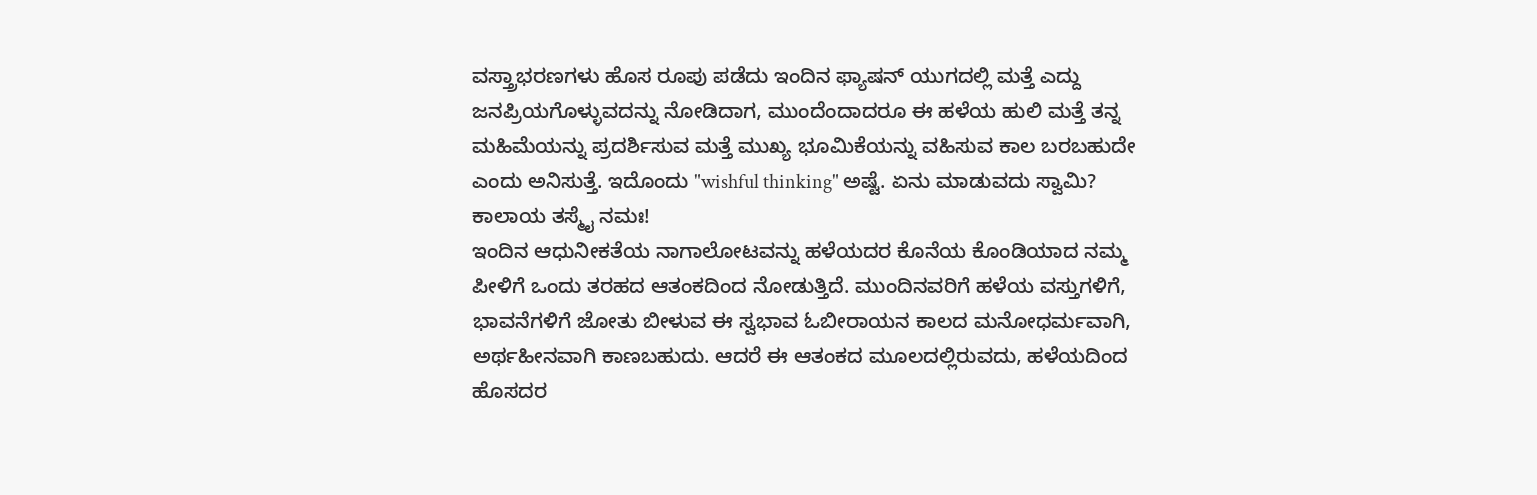ವಸ್ತ್ರಾಭರಣಗಳು ಹೊಸ ರೂಪು ಪಡೆದು ಇಂದಿನ ಫ್ಯಾಷನ್ ಯುಗದಲ್ಲಿ ಮತ್ತೆ ಎದ್ದು ಜನಪ್ರಿಯಗೊಳ್ಳುವದನ್ನು ನೋಡಿದಾಗ, ಮುಂದೆಂದಾದರೂ ಈ ಹಳೆಯ ಹುಲಿ ಮತ್ತೆ ತನ್ನ ಮಹಿಮೆಯನ್ನು ಪ್ರದರ್ಶಿಸುವ ಮತ್ತೆ ಮುಖ್ಯ ಭೂಮಿಕೆಯನ್ನು ವಹಿಸುವ ಕಾಲ ಬರಬಹುದೇ ಎಂದು ಅನಿಸುತ್ತೆ. ಇದೊಂದು "wishful thinking" ಅಷ್ಟೆ. ಏನು ಮಾಡುವದು ಸ್ವಾಮಿ? ಕಾಲಾಯ ತಸ್ಮೈ ನಮಃ!
ಇಂದಿನ ಆಧುನೀಕತೆಯ ನಾಗಾಲೋಟವನ್ನು ಹಳೆಯದರ ಕೊನೆಯ ಕೊಂಡಿಯಾದ ನಮ್ಮ ಪೀಳಿಗೆ ಒಂದು ತರಹದ ಆತಂಕದಿಂದ ನೋಡುತ್ತಿದೆ. ಮುಂದಿನವರಿಗೆ ಹಳೆಯ ವಸ್ತುಗಳಿಗೆ, ಭಾವನೆಗಳಿಗೆ ಜೋತು ಬೀಳುವ ಈ ಸ್ವಭಾವ ಓಬೀರಾಯನ ಕಾಲದ ಮನೋಧರ್ಮವಾಗಿ, ಅರ್ಥಹೀನವಾಗಿ ಕಾಣಬಹುದು. ಆದರೆ ಈ ಆತಂಕದ ಮೂಲದಲ್ಲಿರುವದು, ಹಳೆಯದಿಂದ ಹೊಸದರ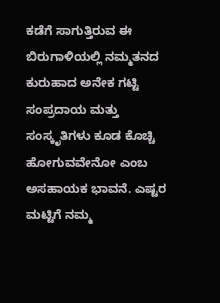ಕಡೆಗೆ ಸಾಗುತ್ತಿರುವ ಈ ಬಿರುಗಾಳಿಯಲ್ಲಿ ನಮ್ಮತನದ ಕುರುಹಾದ ಅನೇಕ ಗಟ್ಟಿ ಸಂಪ್ರದಾಯ ಮತ್ತು ಸಂಸ್ಕೃತಿಗಳು ಕೂಡ ಕೊಚ್ಚಿ ಹೋಗುವವೇನೋ ಎಂಬ ಅಸಹಾಯಕ ಭಾವನೆ. ಎಷ್ಟರ ಮಟ್ಟಿಗೆ ನಮ್ಮ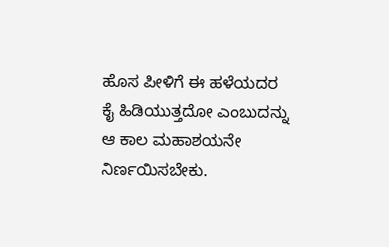ಹೊಸ ಪೀಳಿಗೆ ಈ ಹಳೆಯದರ ಕೈ ಹಿಡಿಯುತ್ತದೋ ಎಂಬುದನ್ನು ಆ ಕಾಲ ಮಹಾಶಯನೇ ನಿರ್ಣಯಿಸಬೇಕು.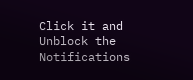Click it and Unblock the Notifications